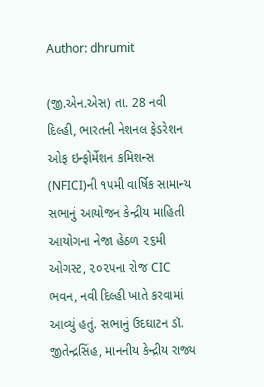Author: dhrumit

(જી.એન.એસ) તા. 28 નવી દિલ્હી, ભારતની નેશનલ ફેડરેશન ઓફ ઇન્ફોર્મેશન કમિશન્સ (NFICI)ની ૧૫મી વાર્ષિક સામાન્ય સભાનું આયોજન કેન્દ્રીય માહિતી આયોગના નેજા હેઠળ ૨૬મી ઓગસ્ટ, ૨૦૨૫ના રોજ CIC ભવન, નવી દિલ્હી ખાતે કરવામાં આવ્યું હતું. સભાનું ઉદઘાટન ડૉ. જીતેન્દ્રસિંહ, માનનીય કેન્દ્રીય રાજ્ય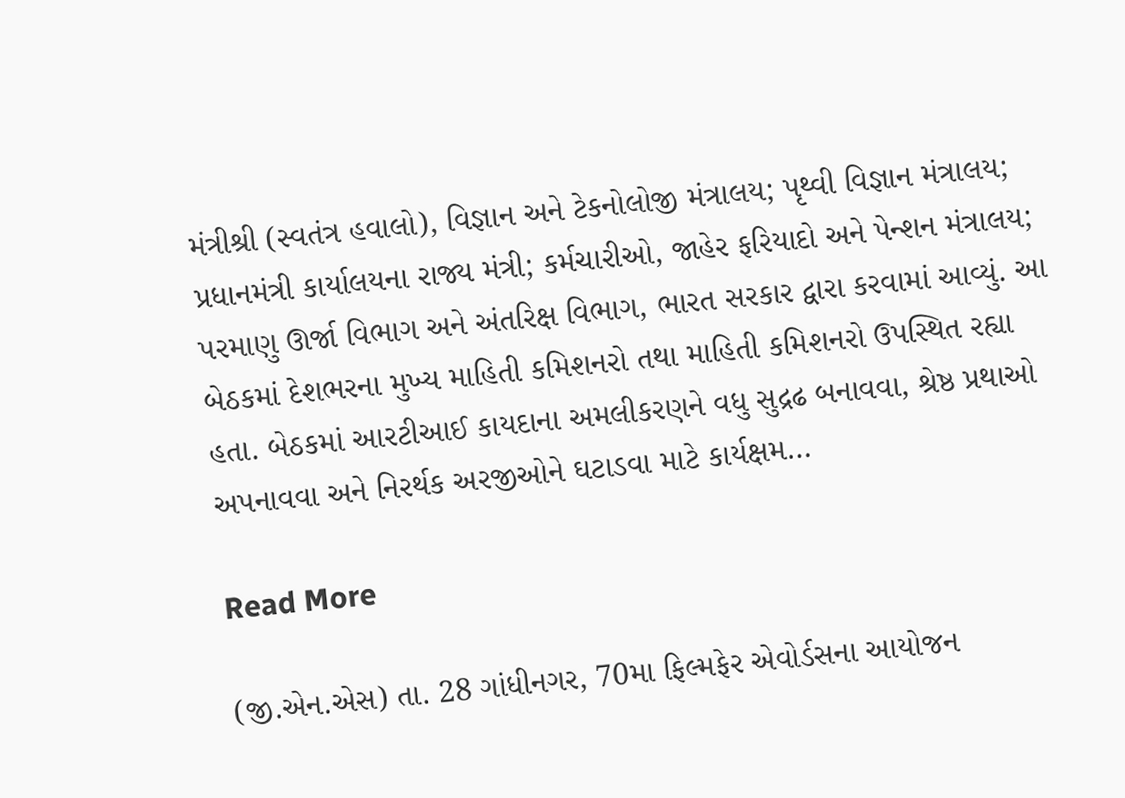મંત્રીશ્રી (સ્વતંત્ર હવાલો), વિજ્ઞાન અને ટેકનોલોજી મંત્રાલય; પૃથ્વી વિજ્ઞાન મંત્રાલય; પ્રધાનમંત્રી કાર્યાલયના રાજ્ય મંત્રી; કર્મચારીઓ, જાહેર ફરિયાદો અને પેન્શન મંત્રાલય; પરમાણુ ઊર્જા વિભાગ અને અંતરિક્ષ વિભાગ, ભારત સરકાર દ્વારા કરવામાં આવ્યું. આ બેઠકમાં દેશભરના મુખ્ય માહિતી કમિશનરો તથા માહિતી કમિશનરો ઉપસ્થિત રહ્યા હતા. બેઠકમાં આરટીઆઈ કાયદાના અમલીકરણને વધુ સુદ્રઢ બનાવવા, શ્રેષ્ઠ પ્રથાઓ અપનાવવા અને નિરર્થક અરજીઓને ઘટાડવા માટે કાર્યક્ષમ…

Read More

(જી.એન.એસ) તા. 28 ગાંધીનગર, 70મા ફિલ્મફેર એવોર્ડસના આયોજન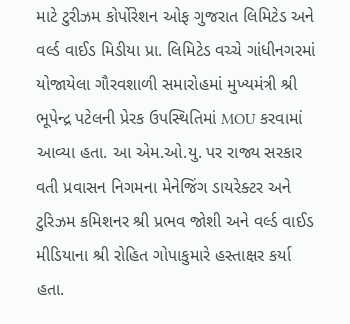માટે ટુરીઝમ કોર્પોરેશન ઓફ ગુજરાત લિમિટેડ અને વર્લ્ડ વાઈડ મિડીયા પ્રા. લિમિટેડ વચ્ચે ગાંધીનગરમાં યોજાયેલા ગૌરવશાળી સમારોહમાં મુખ્યમંત્રી શ્રી ભૂપેન્‍દ્ર પટેલની પ્રેરક ઉપસ્થિતિમાં MOU કરવામાં આવ્યા હતા. આ એમ.ઓ.યુ. પર રાજ્ય સરકાર વતી પ્રવાસન નિગમના મેનેજિંગ ડાયરેક્ટર અને ટુરિઝમ કમિશનર શ્રી પ્રભવ જોશી અને વર્લ્ડ વાઈડ મીડિયાના શ્રી રોહિત ગોપાકુમારે હસ્તાક્ષર કર્યા હતા.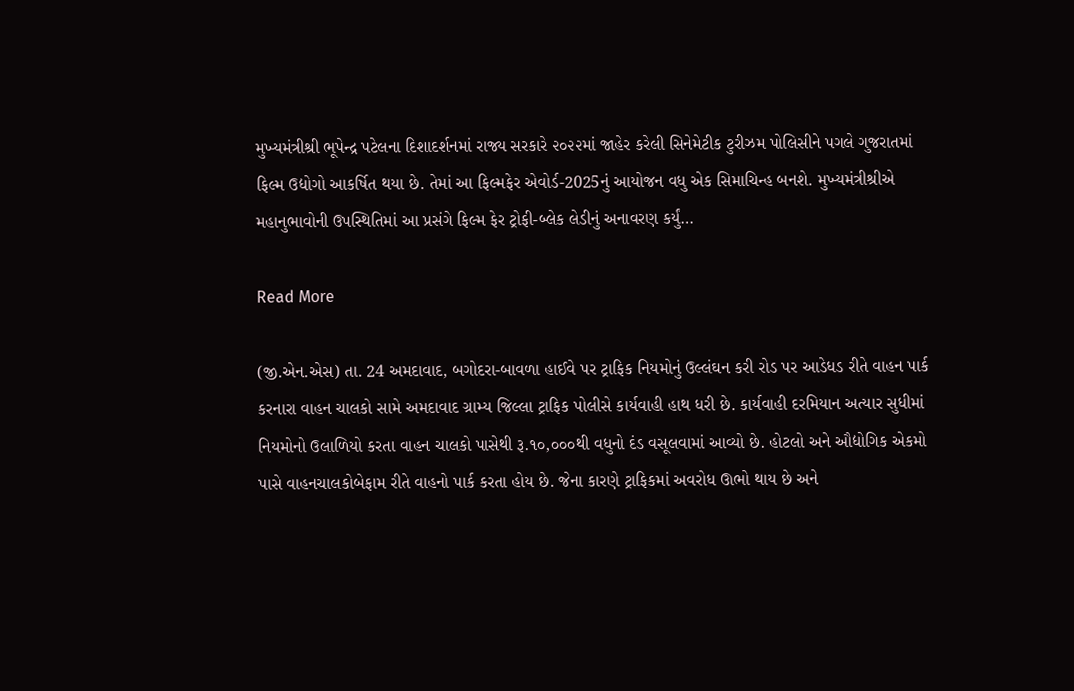મુખ્યમંત્રીશ્રી ભૂપેન્‍દ્ર પટેલના દિશાદર્શનમાં રાજ્ય સરકારે ૨૦૨૨માં જાહેર કરેલી સિનેમેટીક ટુરીઝમ પોલિસીને પગલે ગુજરાતમાં ફિલ્મ ઉદ્યોગો આકર્ષિત થયા છે. તેમાં આ ફિલ્મફેર એવોર્ડ-2025નું આયોજન વધુ એક સિમાચિન્હ બનશે. મુખ્યમંત્રીશ્રીએ મહાનુભાવોની ઉપસ્થિતિમાં આ પ્રસંગે ફિલ્મ ફેર ટ્રોફી-બ્લેક લેડીનું અનાવરણ કર્યું…

Read More

(જી.એન.એસ) તા. 24 અમદાવાદ, બગોદરા-બાવળા હાઈવે પર ટ્રાફિક નિયમોનું ઉલ્લંઘન કરી રોડ પર આડેધડ રીતે વાહન પાર્ક કરનારા વાહન ચાલકો સામે અમદાવાદ ગ્રામ્ય જિલ્લા ટ્રાફિક પોલીસે કાર્યવાહી હાથ ધરી છે. કાર્યવાહી દરમિયાન અત્યાર સુધીમાં નિયમોનો ઉલાળિયો કરતા વાહન ચાલકો પાસેથી રૂ.૧૦,૦૦૦થી વધુનો દંડ વસૂલવામાં આવ્યો છે. હોટલો અને ઔદ્યોગિક એકમો પાસે વાહનચાલકોબેફામ રીતે વાહનો પાર્ક કરતા હોય છે. જેના કારણે ટ્રાફિકમાં અવરોધ ઊભો થાય છે અને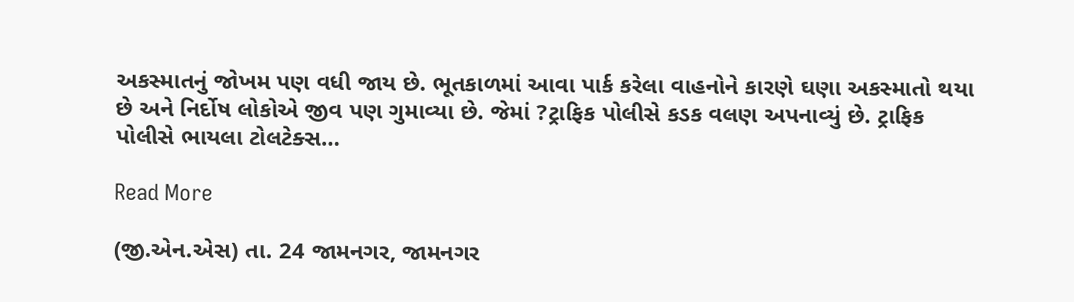અકસ્માતનું જોખમ પણ વધી જાય છે. ભૂતકાળમાં આવા પાર્ક કરેલા વાહનોને કારણે ઘણા અકસ્માતો થયા છે અને નિર્દોષ લોકોએ જીવ પણ ગુમાવ્યા છે. જેમાં ?ટ્રાફિક પોલીસે કડક વલણ અપનાવ્યું છે. ટ્રાફિક પોલીસે ભાયલા ટોલટેક્સ…

Read More

(જી.એન.એસ) તા. 24 જામનગર, જામનગર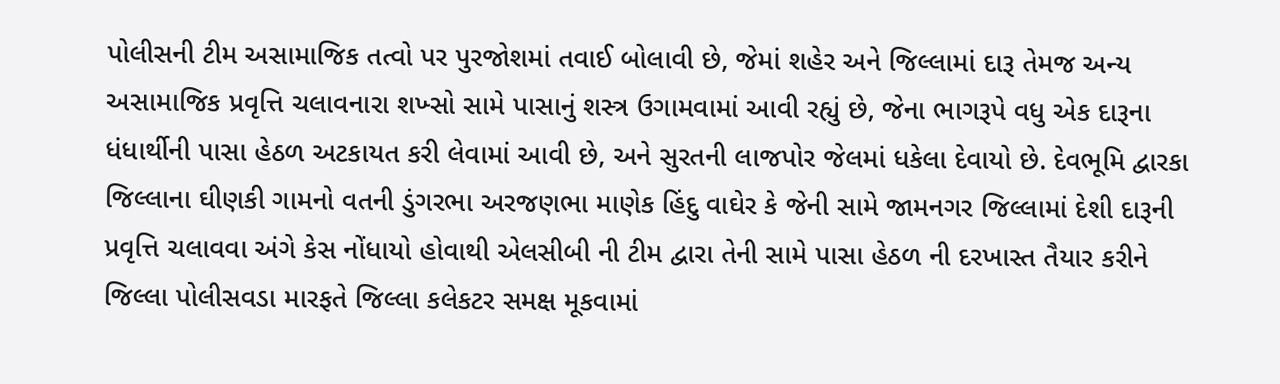પોલીસની ટીમ અસામાજિક તત્વો પર પુરજોશમાં તવાઈ બોલાવી છે, જેમાં શહેર અને જિલ્લામાં દારૂ તેમજ અન્ય અસામાજિક પ્રવૃત્તિ ચલાવનારા શખ્સો સામે પાસાનું શસ્ત્ર ઉગામવામાં આવી રહ્યું છે, જેના ભાગરૂપે વધુ એક દારૂના ધંધાર્થીની પાસા હેઠળ અટકાયત કરી લેવામાં આવી છે, અને સુરતની લાજપોર જેલમાં ધકેલા દેવાયો છે. દેવભૂમિ દ્વારકા જિલ્લાના ઘીણકી ગામનો વતની ડુંગરભા અરજણભા માણેક હિંદુ વાઘેર કે જેની સામે જામનગર જિલ્લામાં દેશી દારૂની પ્રવૃત્તિ ચલાવવા અંગે કેસ નોંધાયો હોવાથી એલસીબી ની ટીમ દ્વારા તેની સામે પાસા હેઠળ ની દરખાસ્ત તૈયાર કરીને જિલ્લા પોલીસવડા મારફતે જિલ્લા કલેકટર સમક્ષ મૂકવામાં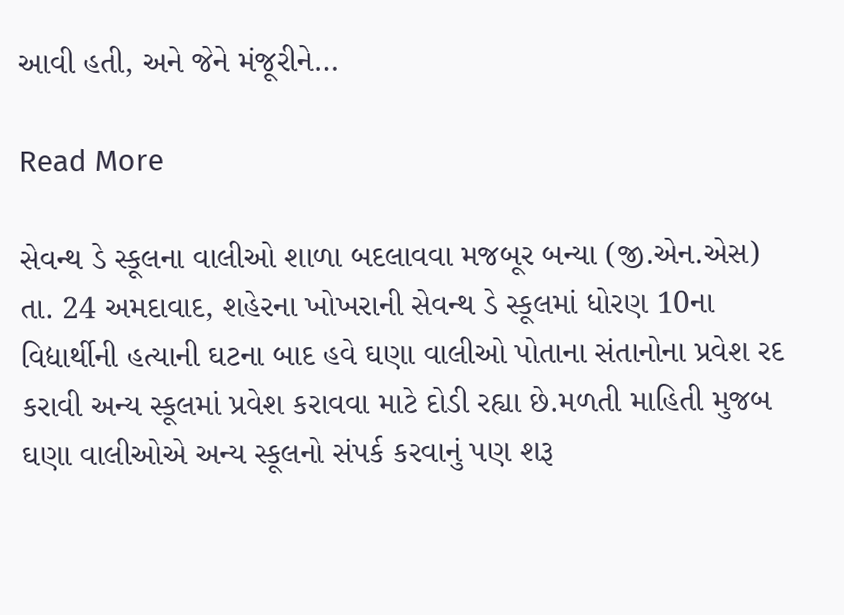આવી હતી, અને જેને મંજૂરીને…

Read More

સેવન્થ ડે સ્કૂલના વાલીઓ શાળા બદલાવવા મજબૂર બન્યા (જી.એન.એસ) તા. 24 અમદાવાદ, શહેરના ખોખરાની સેવન્થ ડે સ્કૂલમાં ધોરણ 10ના વિદ્યાર્થીની હત્યાની ઘટના બાદ હવે ઘણા વાલીઓ પોતાના સંતાનોના પ્રવેશ રદ કરાવી અન્ય સ્કૂલમાં પ્રવેશ કરાવવા માટે દોડી રહ્યા છે.મળતી માહિતી મુજબ ઘણા વાલીઓએ અન્ય સ્કૂલનો સંપર્ક કરવાનું પણ શરૂ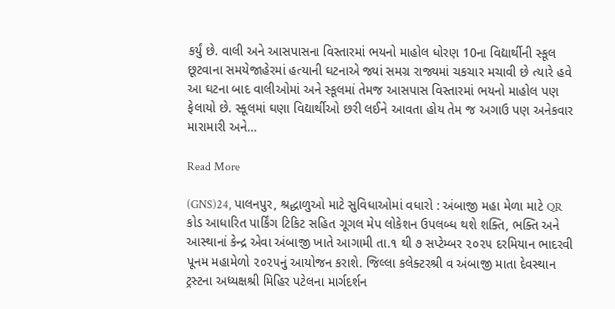કર્યું છે. વાલી અને આસપાસના વિસ્તારમાં ભયનો માહોલ ધોરણ 10ના વિદ્યાર્થીની સ્કૂલ છૂટવાના સમયેજાહેરમાં હત્યાની ઘટનાએ જ્યાં સમગ્ર રાજ્યમાં ચકચાર મચાવી છે ત્યારે હવે આ ઘટના બાદ વાલીઓમાં અને સ્કૂલમાં તેમજ આસપાસ વિસ્તારમાં ભયનો માહોલ પણ ફેલાયો છે. સ્કૂલમાં ઘણા વિદ્યાર્થીઓ છરી લઈને આવતા હોય તેમ જ અગાઉ પણ અનેકવાર મારામારી અને…

Read More

(GNS)24, પાલનપુર, શ્રદ્ધાળુઓ માટે સુવિધાઓમાં વધારો : અંબાજી મહા મેળા માટે QR કોડ આધારિત પાર્કિંગ ટિકિટ સહિત ગૂગલ મેપ લોકેશન ઉપલબ્ધ થશે શક્તિ, ભક્તિ અને આસ્થાનાં કેન્દ્ર એવા અંબાજી ખાતે આગામી તા.૧ થી ૭ સપ્ટેમ્બર ૨૦૨૫ દરમિયાન ભાદરવી પૂનમ મહામેળો ૨૦૨૫નું આયોજન કરાશે. જિલ્લા કલેક્ટરશ્રી વ અંબાજી માતા દેવસ્થાન ટ્રસ્ટના અધ્યક્ષશ્રી મિહિર પટેલના માર્ગદર્શન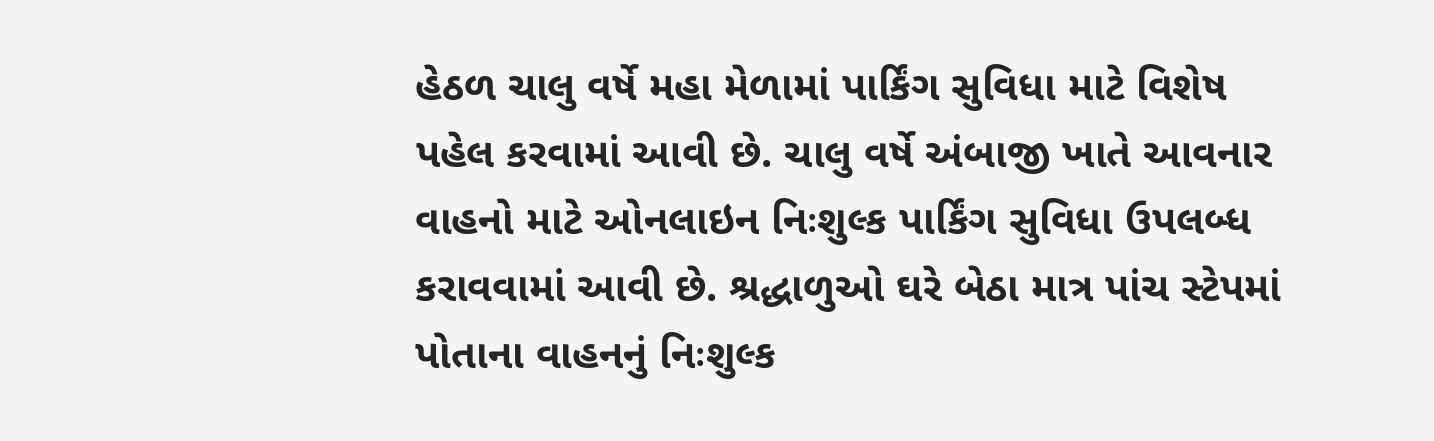હેઠળ ચાલુ વર્ષે મહા મેળામાં પાર્કિંગ સુવિધા માટે વિશેષ પહેલ કરવામાં આવી છે. ચાલુ વર્ષે અંબાજી ખાતે આવનાર વાહનો માટે ઓનલાઇન નિઃશુલ્ક પાર્કિંગ સુવિધા ઉપલબ્ધ કરાવવામાં આવી છે. શ્રદ્ધાળુઓ ઘરે બેઠા માત્ર પાંચ સ્ટેપમાં પોતાના વાહનનું નિઃશુલ્ક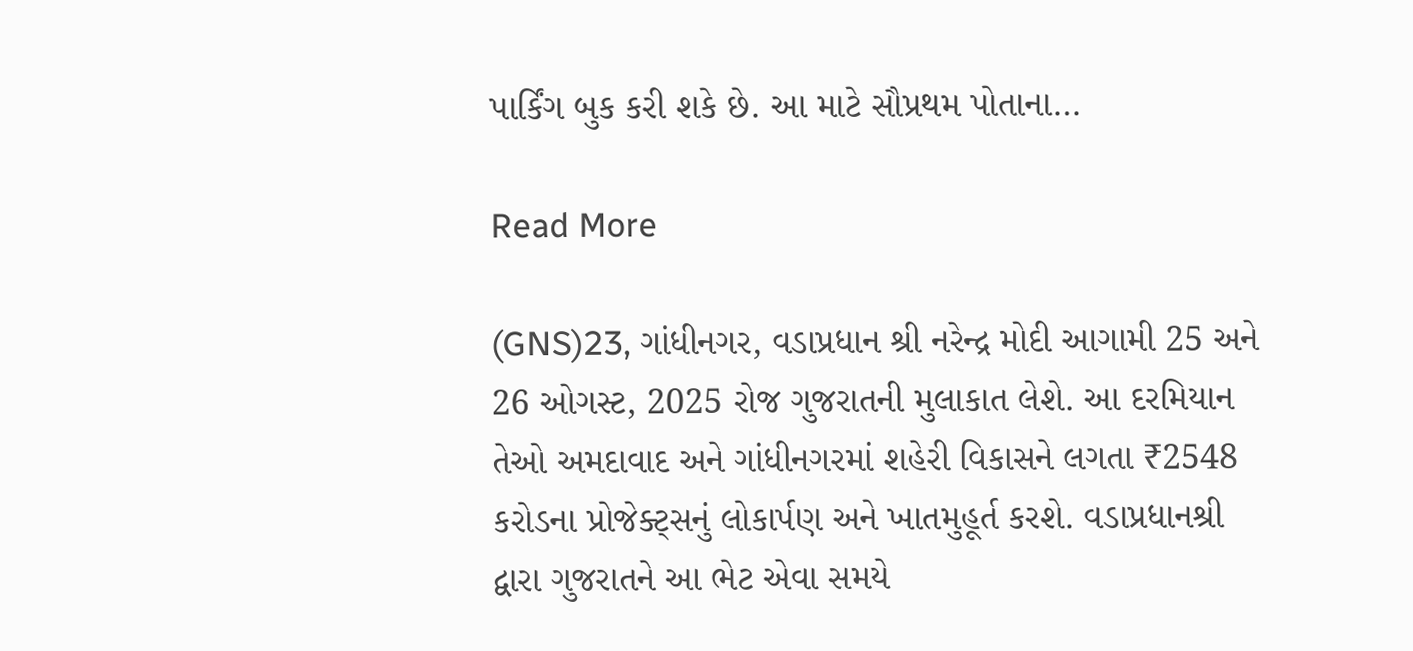પાર્કિંગ બુક કરી શકે છે. આ માટે સૌપ્રથમ પોતાના…

Read More

(GNS)23, ગાંધીનગર, વડાપ્રધાન શ્રી નરેન્દ્ર મોદી આગામી 25 અને 26 ઓગસ્ટ, 2025 રોજ ગુજરાતની મુલાકાત લેશે. આ દરમિયાન તેઓ અમદાવાદ અને ગાંધીનગરમાં શહેરી વિકાસને લગતા ₹2548 કરોડના પ્રોજેક્ટ્સનું લોકાર્પણ અને ખાતમુહૂર્ત કરશે. વડાપ્રધાનશ્રી દ્વારા ગુજરાતને આ ભેટ એવા સમયે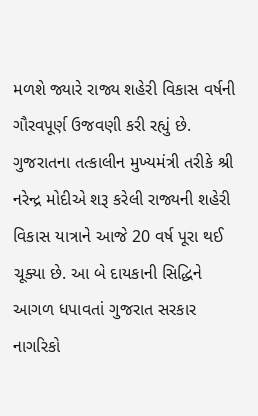મળશે જ્યારે રાજ્ય શહેરી વિકાસ વર્ષની ગૌરવપૂર્ણ ઉજવણી કરી રહ્યું છે. ગુજરાતના તત્કાલીન મુખ્યમંત્રી તરીકે શ્રી નરેન્દ્ર મોદીએ શરૂ કરેલી રાજ્યની શહેરી વિકાસ યાત્રાને આજે 20 વર્ષ પૂરા થઈ ચૂક્યા છે. આ બે દાયકાની સિદ્ધિને આગળ ધપાવતાં ગુજરાત સરકાર નાગરિકો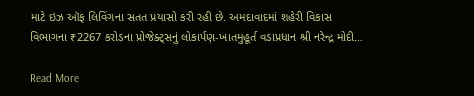માટે ઇઝ ઑફ લિવિંગના સતત પ્રયાસો કરી રહી છે. અમદાવાદમાં શહેરી વિકાસ વિભાગના ₹2267 કરોડના પ્રોજેક્ટ્સનું લોકાર્પણ-ખાતમુહૂર્ત વડાપ્રધાન શ્રી નરેન્દ્ર મોદી…

Read More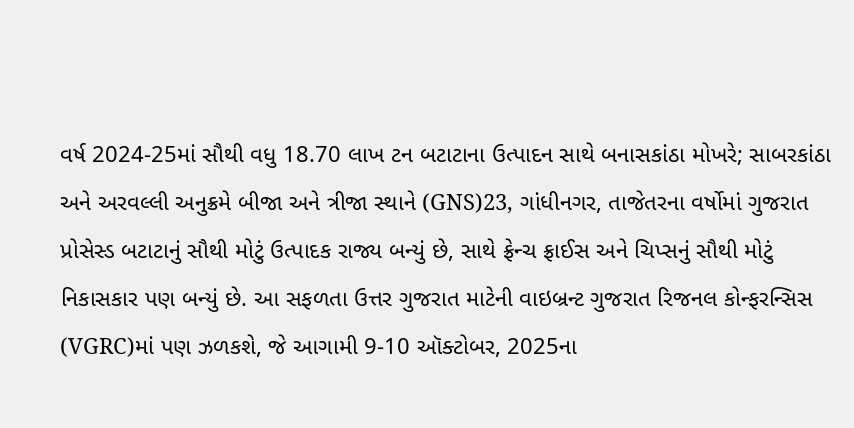વર્ષ 2024-25માં સૌથી વધુ 18.70 લાખ ટન બટાટાના ઉત્પાદન સાથે બનાસકાંઠા મોખરે; સાબરકાંઠા અને અરવલ્લી અનુક્રમે બીજા અને ત્રીજા સ્થાને (GNS)23, ગાંધીનગર, તાજેતરના વર્ષોમાં ગુજરાત પ્રોસેસ્ડ બટાટાનું સૌથી મોટું ઉત્પાદક રાજ્ય બન્યું છે, સાથે ફ્રેન્ચ ફ્રાઈસ અને ચિપ્સનું સૌથી મોટું નિકાસકાર પણ બન્યું છે. આ સફળતા ઉત્તર ગુજરાત માટેની વાઇબ્રન્ટ ગુજરાત રિજનલ કોન્ફરન્સિસ (VGRC)માં પણ ઝળકશે, જે આગામી 9-10 ઑક્ટોબર, 2025ના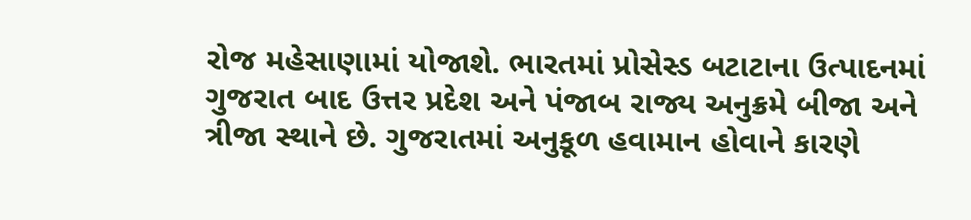રોજ મહેસાણામાં યોજાશે. ભારતમાં પ્રોસેસ્ડ બટાટાના ઉત્પાદનમાં ગુજરાત બાદ ઉત્તર પ્રદેશ અને પંજાબ રાજ્ય અનુક્રમે બીજા અને ત્રીજા સ્થાને છે. ગુજરાતમાં અનુકૂળ હવામાન હોવાને કારણે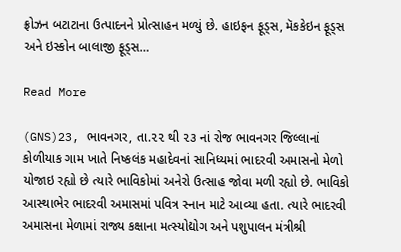ફ્રોઝન બટાટાના ઉત્પાદનને પ્રોત્સાહન મળ્યું છે. હાઇફન ફૂડ્સ, મૅકકેઇન ફૂડ્સ અને ઇસ્કોન બાલાજી ફૂડ્સ…

Read More

(GNS)23, ભાવનગર, તા.૨૨ થી ૨૩ નાં રોજ ભાવનગર જિલ્લાનાં કોળીયાક ગામ ખાતે નિષ્કલંક મહાદેવનાં સાનિધ્યમાં ભાદરવી અમાસનો મેળો યોજાઇ રહ્યો છે ત્યારે ભાવિકોમાં અનેરો ઉત્સાહ જોવા મળી રહ્યો છે. ભાવિકો આસ્થાભેર ભાદરવી અમાસમાં પવિત્ર સ્નાન માટે આવ્યા હતા. ત્યારે ભાદરવી અમાસના મેળામાં રાજ્ય કક્ષાના મત્સ્યોદ્યોગ અને પશુપાલન મંત્રીશ્રી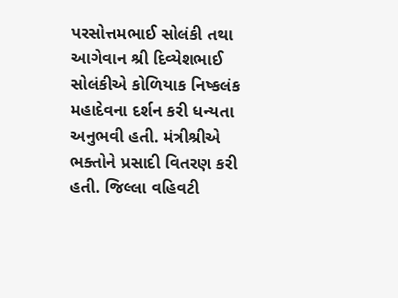પરસોત્તમભાઈ સોલંકી તથા આગેવાન શ્રી દિવ્યેશભાઈ સોલંકીએ કોળિયાક નિષ્કલંક મહાદેવના દર્શન કરી ધન્યતા અનુભવી હતી. મંત્રીશ્રીએ ભક્તોને પ્રસાદી વિતરણ કરી હતી. જિલ્લા વહિવટી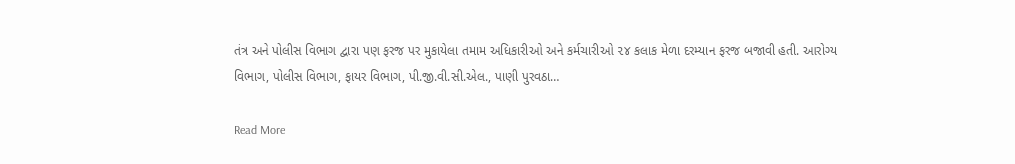તંત્ર અને પોલીસ વિભાગ દ્વારા પણ ફરજ પર મુકાયેલા તમામ અધિકારીઓ અને કર્મચારીઓ ૨૪ કલાક મેળા દરમ્યાન ફરજ બજાવી હતી. આરોગ્ય વિભાગ, પોલીસ વિભાગ, ફાયર વિભાગ, પી.જી.વી.સી.એલ., પાણી પુરવઠા…

Read More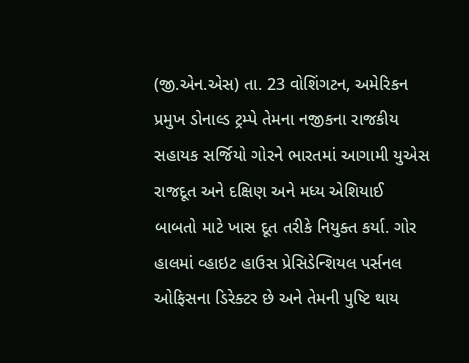(જી.એન.એસ) તા. 23 વોશિંગટન, અમેરિકન પ્રમુખ ડોનાલ્ડ ટ્રમ્પે તેમના નજીકના રાજકીય સહાયક સર્જિયો ગોરને ભારતમાં આગામી યુએસ રાજદૂત અને દક્ષિણ અને મધ્ય એશિયાઈ બાબતો માટે ખાસ દૂત તરીકે નિયુક્ત કર્યા. ગોર હાલમાં વ્હાઇટ હાઉસ પ્રેસિડેન્શિયલ પર્સનલ ઓફિસના ડિરેક્ટર છે અને તેમની પુષ્ટિ થાય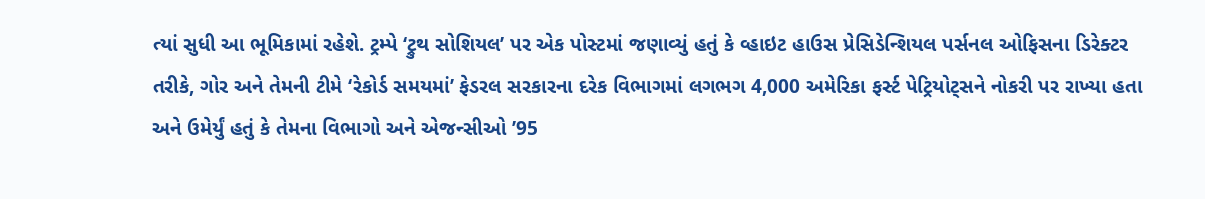ત્યાં સુધી આ ભૂમિકામાં રહેશે. ટ્રમ્પે ‘ટ્રુથ સોશિયલ’ પર એક પોસ્ટમાં જણાવ્યું હતું કે વ્હાઇટ હાઉસ પ્રેસિડેન્શિયલ પર્સનલ ઓફિસના ડિરેક્ટર તરીકે, ગોર અને તેમની ટીમે ‘રેકોર્ડ સમયમાં’ ફેડરલ સરકારના દરેક વિભાગમાં લગભગ 4,000 અમેરિકા ફર્સ્ટ પેટ્રિયોટ્સને નોકરી પર રાખ્યા હતા અને ઉમેર્યું હતું કે તેમના વિભાગો અને એજન્સીઓ ’95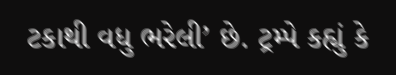ટકાથી વધુ ભરેલી’ છે. ટ્રમ્પે કહ્યું કે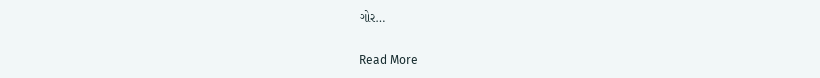ગોર…

Read More